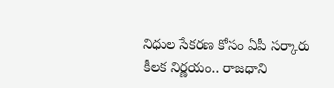నిధుల సేకరణ కోసం ఏపీ సర్కారు కీలక నిర్ణయం.. రాజధాని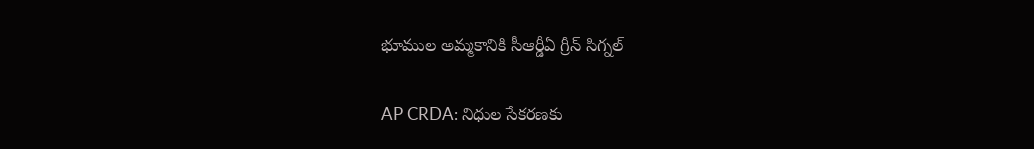భూముల అమ్మకానికి సీఆర్డీఏ గ్రీన్ సిగ్నల్

AP CRDA: నిధుల సేకరణకు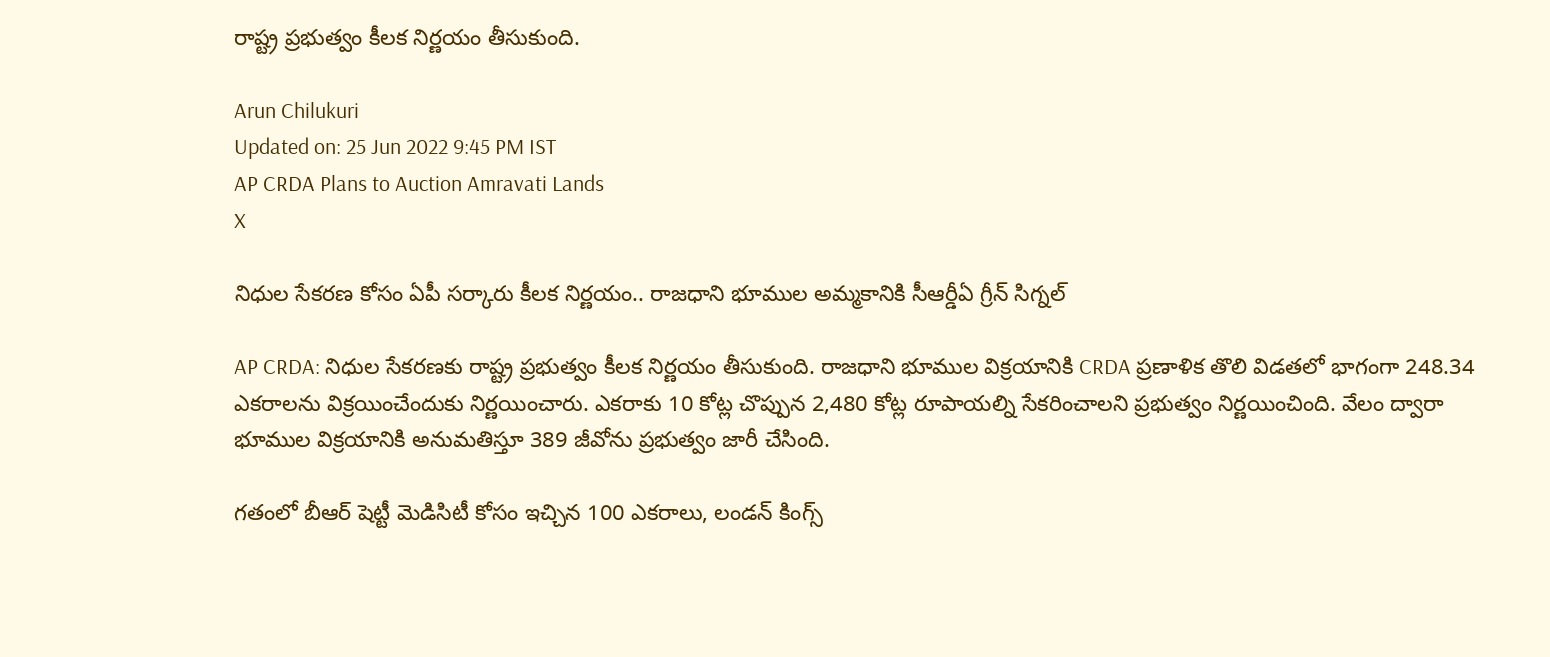రాష్ట్ర ప్రభుత్వం కీలక నిర్ణయం తీసుకుంది.

Arun Chilukuri
Updated on: 25 Jun 2022 9:45 PM IST
AP CRDA Plans to Auction Amravati Lands
X

నిధుల సేకరణ కోసం ఏపీ సర్కారు కీలక నిర్ణయం.. రాజధాని భూముల అమ్మకానికి సీఆర్డీఏ గ్రీన్ సిగ్నల్

AP CRDA: నిధుల సేకరణకు రాష్ట్ర ప్రభుత్వం కీలక నిర్ణయం తీసుకుంది. రాజధాని భూముల విక్రయానికి CRDA ప్రణాళిక తొలి విడతలో భాగంగా 248.34 ఎకరాలను విక్రయించేందుకు నిర్ణయించారు. ఎకరాకు 10 కోట్ల చొప్పున 2,480 కోట్ల రూపాయల్ని సేకరించాలని ప్రభుత్వం నిర్ణయించింది. వేలం ద్వారా భూముల విక్రయానికి అనుమతిస్తూ 389 జీవోను ప్రభుత్వం జారీ చేసింది.

గతంలో బీఆర్ షెట్టీ మెడిసిటీ కోసం ఇచ్చిన 100 ఎకరాలు, లండన్ కింగ్స్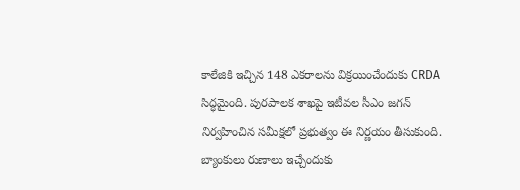కాలేజికి ఇచ్చిన 148 ఎకరాలను విక్రయించేందుకు CRDA సిద్ధమైంది. పురపాలక శాఖపై ఇటీవల సీఎం జగన్ నిర్వహించిన సమీక్షలో ప్రభుత్వం ఈ నిర్ణయం తీసుకుంది. బ్యాంకులు రుణాలు ఇచ్చేందుకు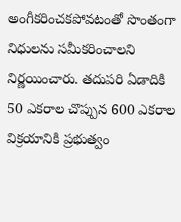అంగీకరించకపోవటంతో సొంతంగా నిధులను సమీకరించాలని నిర్ణయించారు. తదుపరి ఏడాదికి 50 ఎకరాల చొప్పున 600 ఎకరాల విక్రయానికి ప్రభుత్వం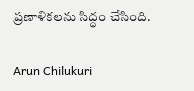ప్రణాళికలను సిద్ధం చేసింది.

Arun Chilukuri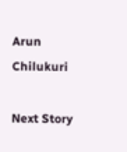Arun Chilukuri

Next Story